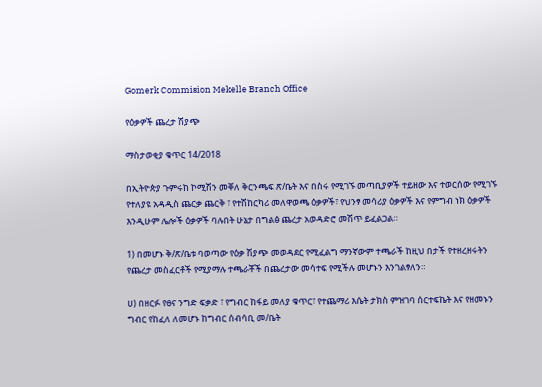Gomerk Commision Mekelle Branch Office

የዕቃዎች ጨረታ ሽያጭ

ማስታወቂያ ቁጥር 14/2018

በኢትዮጵያ ጉምሩከ ኮሚሽን መቐለ ቅርንጫፍ ጽ/ቤት እና በስሩ የሚገኙ መጣቢያዎች ተይዘው እና ተወርሰው የሚገኙ የተለያዩ አዳዲስ ጨርቃ ጨርቅ ፣ የተሽከርካሪ መለዋወጫ ዕቃዎች፣ የህንፃ መሳሪያ ዕቃዎች እና የምግብ ነክ ዕቃዎች እንዲሁም ሌሎች ዕቃዎች ባሉበት ሁኔታ በግልፅ ጨረታ አወዳድሮ መሽጥ ይፈልጋል።

1) በመሆኑ ቅ/ጽ/ቤቱ ባወጣው የዕቃ ሽያጭ መወዳደር የሚፈልግ ማንኛውም ተጫራች ከዚህ በታች የተዘረዘሩትን የጨረታ መስፈርቶች የሚያማሉ ተጫራቾች በጨረታው መሳተፍ የሚችሉ መሆኑን እንገልፃለን።

ሀ) በዘርፉ የፀና ንግድ ፍቃድ ፣ የግብር ከፋይ መለያ ቁጥር፣ የተጨማሪ እሴት ታክስ ምዝገባ ሰርተፍኬት እና የዘመኑን ግብር የከፈለ ለመሆኑ ከግብር ሰብሳቢ መ/ቤት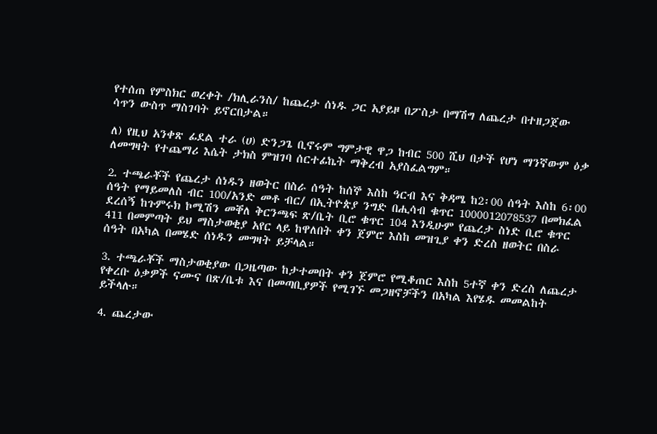የተሰጠ የምስክር ወረቀት /ክሊራንስ/ ከጨረታ ሰነዱ ጋር አያይዞ በፖስታ በማሽግ ለጨረታ በተዘጋጀው ሳጥን ውስጥ ማስገባት ይኖርበታል።

ለ) የዚህ አንቀጽ ፊደል ተራ (ሀ) ድንጋጌ ቢኖሩም ግምታዊ ዋጋ ከብር 500 ሺህ በታች የሆነ ማንኛውም ዕቃ ለመግዛት የተጨማሪ እሴት ታክስ ምዝገባ ሰርተፊኬት ማቅረብ አያስፈልግም።

2. ተጫራቾች የጨረታ ሰነዱን ዘወትር በስራ ሰዓት ከሰኞ እስከ ዓርብ እና ቅዳሜ ከ2፡00 ሰዓት እስከ 6፡00 ሰዓት የማይመለስ ብር 100/አንድ መቶ ብር/ በኢትዮጵያ ንግድ በሒሳብ ቁጥር 1000012078537 በመክፈል ደረሰኝ ከጉምሩክ ኮሚሽን መቐለ ቅርንጫፍ ጽ/ቤት ቢሮ ቁጥር 104 እንዲሁም የጨረታ ስነድ ቢሮ ቁጥር 411 በመምጣት ይህ ማስታወቂያ አየር ላይ ከዋለበት ቀን ጀምሮ እስከ መዝጊያ ቀን ድረስ ዘወትር በስራ ሰዓት በአካል በመሄድ ሰነዱን መግዛት ይቻላል።

3. ተጫራቾች ማስታወቂያው በጋዜጣው ከታተመበት ቀን ጀምሮ የሚቆጠር እስከ 5ተኛ ቀን ድረስ ለጨረታ የቀረቡ ዕቃዎች ናሙና በጽ/ቤቱ እና በመጣቢያዎች የሚገኙ መጋዘኖቻችን በአካል እየሄዱ መመልከት ይችላሉ።

4. ጨረታው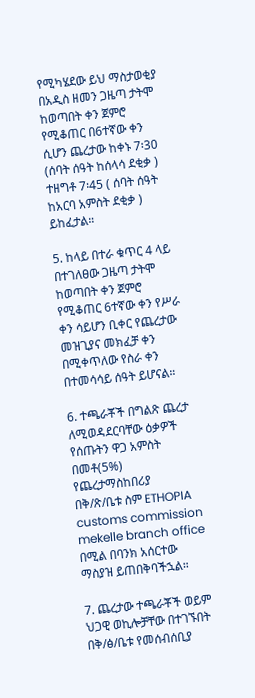የሚካሄደው ይህ ማስታወቂያ በአዲስ ዘመን ጋዜጣ ታትሞ ከወጣበት ቀን ጀምሮ የሚቆጠር በ6ተኛው ቀን ሲሆን ጨረታው ከቀኑ 7፡30 (ሰባት ሰዓት ከሰላሳ ደቂቃ ) ተዘግቶ 7፡45 ( ሰባት ሰዓት ከአርባ አምስት ደቂቃ ) ይከፈታል።

5. ከላይ በተራ ቁጥር 4 ላይ በተገለፀው ጋዜጣ ታትሞ ከወጣበት ቀን ጀምሮ የሚቆጠር 6ተኛው ቀን የሥራ ቀን ሳይሆን ቢቀር የጨረታው መዝጊያና መክፈቻ ቀን በሚቀጥለው የስራ ቀን በተመሳሳይ ሰዓት ይሆናል።

6. ተጫራቾች በግልጽ ጨረታ ለሚወዳደርባቸው ዕቃዎች የሰጡትን ዋጋ አምስት በመቶ(5%) የጨረታማስከበሪያ በቅ/ጽ/ቤቱ ስም ETHOPIA customs commission mekelle branch office በሚል በባንክ አሰርተው ማስያዝ ይጠበቅባችኋል።

7. ጨረታው ተጫራቾች ወይም ህጋዊ ወኪሎቻቸው በተገኙበት በቅ/ፅ/ቤቱ የመሰብሰቢያ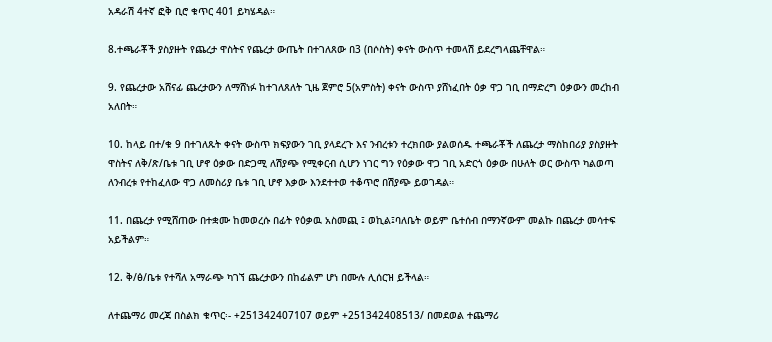አዳራሽ 4ተኛ ፎቅ ቢሮ ቁጥር 401 ይካሄዳል።

8.ተጫራቾች ያስያዙት የጨረታ ዋስትና የጨረታ ውጤት በተገለጸው በ3 (በሶስት) ቀናት ውስጥ ተመላሽ ይደረግላጨቸዋል።

9. የጨረታው አሸናፊ ጨረታውን ለማሸነፉ ከተገለጸለት ጊዜ ጀምሮ 5(አምስት) ቀናት ውስጥ ያሸነፈበት ዕቃ ዋጋ ገቢ በማድረግ ዕቃውን መረከብ አለበት።

10. ከላይ በተ/ቁ 9 በተገለጹት ቀናት ውስጥ ክፍያውን ገቢ ያላደረጉ እና ንብረቱን ተረክበው ያልወሰዱ ተጫራቾች ለጨረታ ማስከበሪያ ያስያዙት ዋስትና ለቅ/ጽ/ቤቱ ገቢ ሆኖ ዕቃው በድጋሚ ለሽያጭ የሚቀርብ ሲሆን ነገር ግን የዕቃው ዋጋ ገቢ አድርጎ ዕቃው በሁለት ወር ውስጥ ካልወጣ ለንብረቱ የተከፈለው ዋጋ ለመስሪያ ቤቱ ገቢ ሆኖ እቃው እንደተተወ ተቆጥሮ በሽያጭ ይወገዳል።

11. በጨረታ የሚሸጠው በተቋሙ ከመወረሱ በፊት የዕቃዉ አስመጪ ፤ ወኪል፤ባለቤት ወይም ቤተሰብ በማንኛውም መልኩ በጨረታ መሳተፍ አይችልም።

12. ቅ/ፅ/ቤቱ የተሻለ አማራጭ ካገኘ ጨረታውን በከፊልም ሆነ በሙሉ ሊሰርዝ ይችላል።

ለተጨማሪ መረጃ በስልክ ቁጥር፡- +251342407107 ወይም +251342408513/ በመደወል ተጨማሪ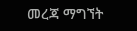መረጃ ማግኘት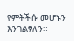የምትችሱ መሆኑን እንገልፃለን።